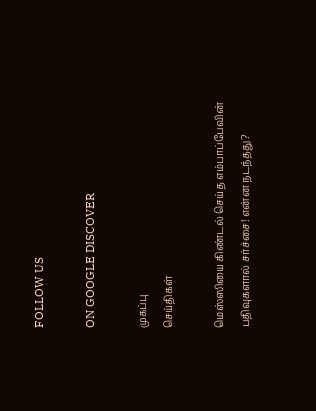FOLLOW US

ON GOOGLE DISCOVER

முகப்பு
செய்திகள்

மெஸ்ஸியை கிண்டல் செய்த எம்பாப்பேவின் பதிவுகளால் சர்ச்சை! என்ன நடந்தது?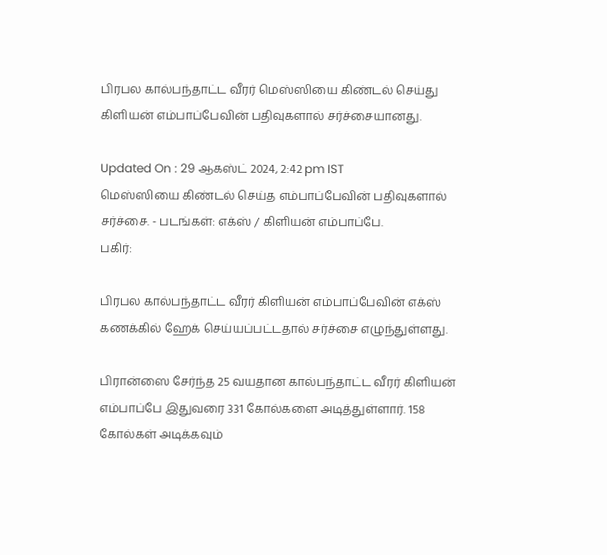பிரபல கால்பந்தாட்ட வீரர் மெஸ்ஸியை கிண்டல் செய்து கிளியன் எம்பாப்பேவின் பதிவுகளால் சர்ச்சையானது.

Updated On : 29 ஆகஸ்ட் 2024, 2:42 pm IST
மெஸ்ஸியை கிண்டல் செய்த எம்பாப்பேவின் பதிவுகளால் சர்ச்சை. - படங்கள்: எக்ஸ் / கிளியன் எம்பாப்பே.
பகிர்:

பிரபல கால்பந்தாட்ட வீரர் கிளியன் எம்பாப்பேவின் எக்ஸ் கணக்கில் ஹேக் செய்யப்பட்டதால் சர்ச்சை எழுந்துள்ளது.

பிரான்ஸை சேர்ந்த 25 வயதான கால்பந்தாட்ட வீரர் கிளியன் எம்பாப்பே இதுவரை 331 கோல்களை அடித்துள்ளார். 158 கோல்கள் அடிக்கவும்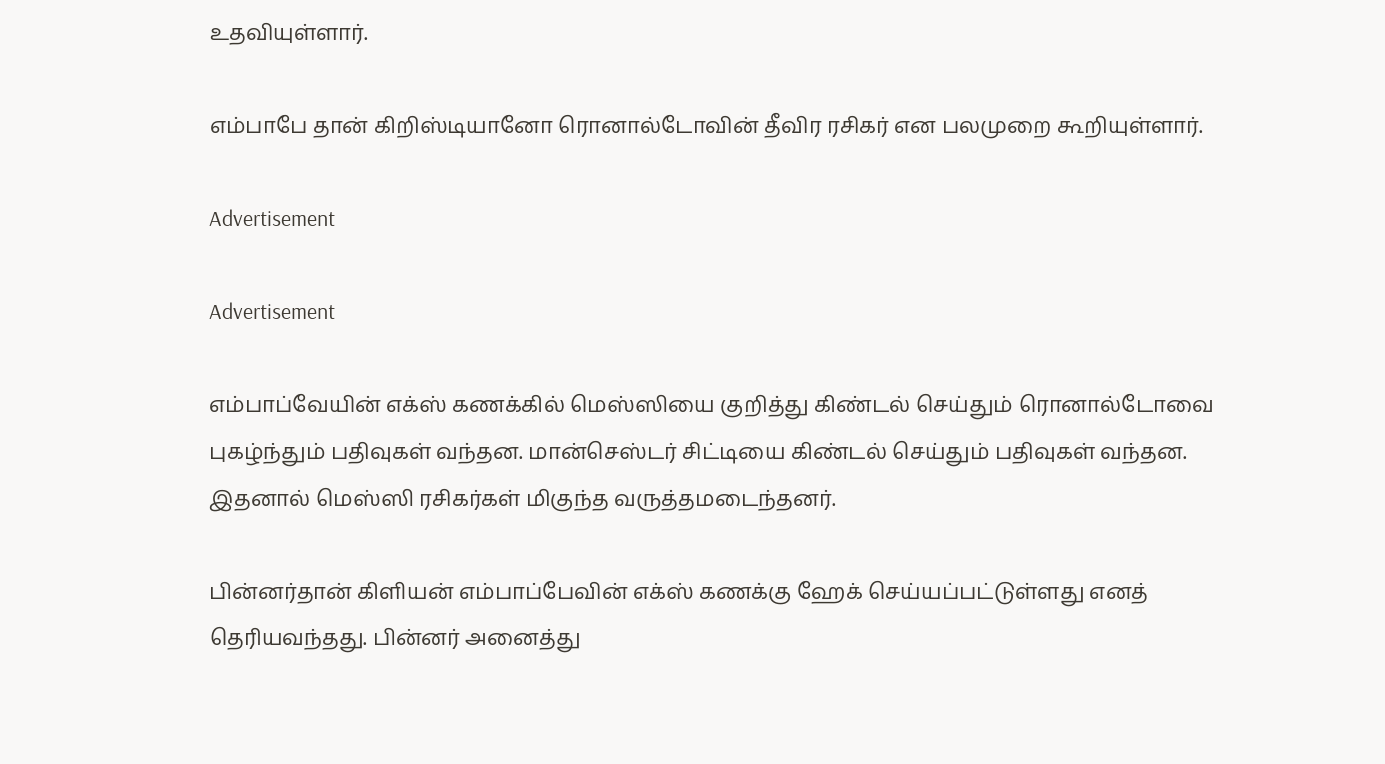உதவியுள்ளார்.

எம்பாபே தான் கிறிஸ்டியானோ ரொனால்டோவின் தீவிர ரசிகர் என பலமுறை கூறியுள்ளார்.

Advertisement

Advertisement

எம்பாப்வேயின் எக்ஸ் கணக்கில் மெஸ்ஸியை குறித்து கிண்டல் செய்தும் ரொனால்டோவை புகழ்ந்தும் பதிவுகள் வந்தன. மான்செஸ்டர் சிட்டியை கிண்டல் செய்தும் பதிவுகள் வந்தன. இதனால் மெஸ்ஸி ரசிகர்கள் மிகுந்த வருத்தமடைந்தனர்.

பின்னர்தான் கிளியன் எம்பாப்பேவின் எக்ஸ் கணக்கு ஹேக் செய்யப்பட்டுள்ளது எனத் தெரியவந்தது. பின்னர் அனைத்து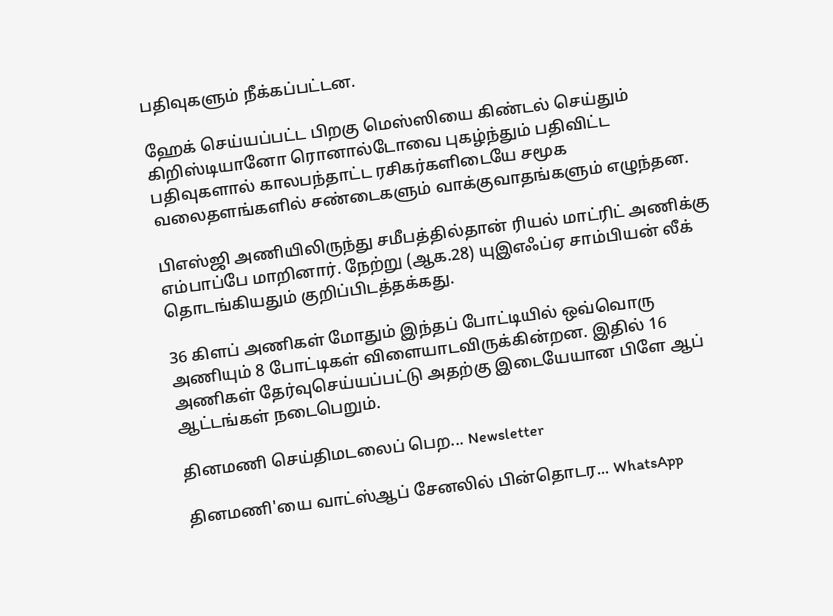பதிவுகளும் நீக்கப்பட்டன.

ஹேக் செய்யப்பட்ட பிறகு மெஸ்ஸியை கிண்டல் செய்தும் கிறிஸ்டியானோ ரொனால்டோவை புகழ்ந்தும் பதிவிட்ட பதிவுகளால் காலபந்தாட்ட ரசிகர்களிடையே சமூக வலைதளங்களில் சண்டைகளும் வாக்குவாதங்களும் எழுந்தன.

பிஎஸ்ஜி அணியிலிருந்து சமீபத்தில்தான் ரியல் மாட்ரிட் அணிக்கு எம்பாப்பே மாறினார். நேற்று (ஆக.28) யுஇஎஃப்ஏ சாம்பியன் லீக் தொடங்கியதும் குறிப்பிடத்தக்கது.

36 கிளப் அணிகள் மோதும் இந்தப் போட்டியில் ஒவ்வொரு அணியும் 8 போட்டிகள் விளையாடவிருக்கின்றன. இதில் 16 அணிகள் தேர்வுசெய்யப்பட்டு அதற்கு இடையேயான பிளே ஆப் ஆட்டங்கள் நடைபெறும்.

தினமணி செய்திமடலைப் பெற... Newsletter

தினமணி'யை வாட்ஸ்ஆப் சேனலில் பின்தொடர... WhatsApp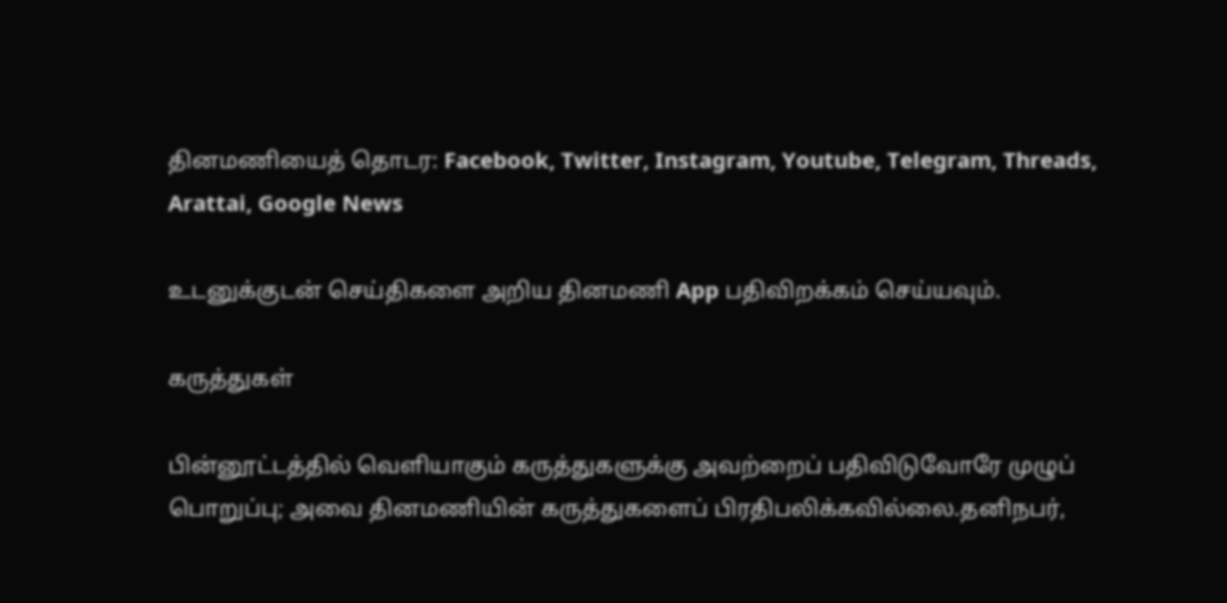தினமணியைத் தொடர: Facebook, Twitter, Instagram, Youtube, Telegram, Threads, Arattai, Google News

உடனுக்குடன் செய்திகளை அறிய தினமணி App பதிவிறக்கம் செய்யவும்.

கருத்துகள்

பின்னூட்டத்தில் வெளியாகும் கருத்துகளுக்கு அவற்றைப் பதிவிடுவோரே முழுப் பொறுப்பு; அவை தினமணியின் கருத்துகளைப் பிரதிபலிக்கவில்லை.தனிநபர்,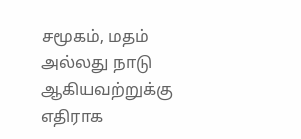சமூகம், மதம் அல்லது நாடு ஆகியவற்றுக்கு எதிராக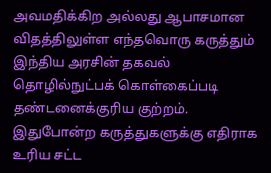அவமதிக்கிற அல்லது ஆபாசமான விதத்திலுள்ள எந்தவொரு கருத்தும் இந்திய அரசின் தகவல் தொழில்நுட்பக் கொள்கைப்படி தண்டனைக்குரிய குற்றம். இதுபோன்ற கருத்துகளுக்கு எதிராக உரிய சட்ட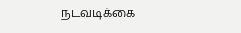நடவடிக்கை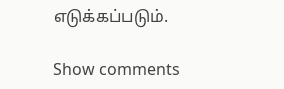எடுக்கப்படும்.

Show comments